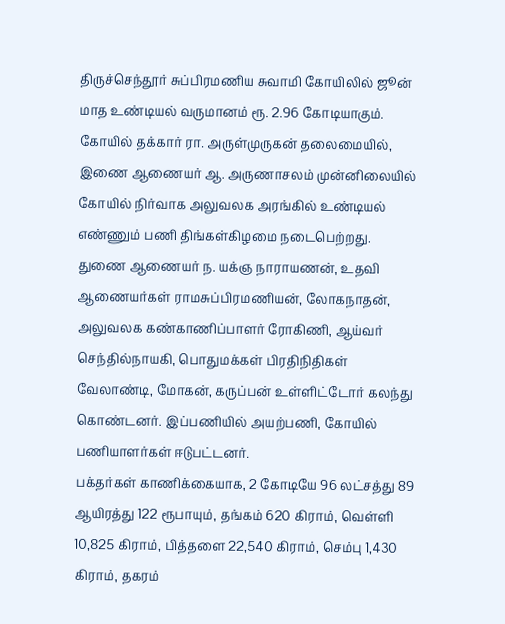திருச்செந்தூர் சுப்பிரமணிய சுவாமி கோயிலில் ஜூன் மாத உண்டியல் வருமானம் ரூ. 2.96 கோடியாகும்.
கோயில் தக்கார் ரா. அருள்முருகன் தலைமையில், இணை ஆணையர் ஆ. அருணாசலம் முன்னிலையில் கோயில் நிர்வாக அலுவலக அரங்கில் உண்டியல் எண்ணும் பணி திங்கள்கிழமை நடைபெற்றது.
துணை ஆணையர் ந. யக்ஞ நாராயணன், உதவி ஆணையர்கள் ராமசுப்பிரமணியன், லோகநாதன், அலுவலக கண்காணிப்பாளர் ரோகிணி, ஆய்வர் செந்தில்நாயகி, பொதுமக்கள் பிரதிநிதிகள் வேலாண்டி, மோகன், கருப்பன் உள்ளிட்டோர் கலந்து கொண்டனர். இப்பணியில் அயற்பணி, கோயில் பணியாளர்கள் ஈடுபட்டனர்.
பக்தர்கள் காணிக்கையாக, 2 கோடியே 96 லட்சத்து 89 ஆயிரத்து 122 ரூபாயும், தங்கம் 620 கிராம், வெள்ளி 10,825 கிராம், பித்தளை 22,540 கிராம், செம்பு 1,430 கிராம், தகரம்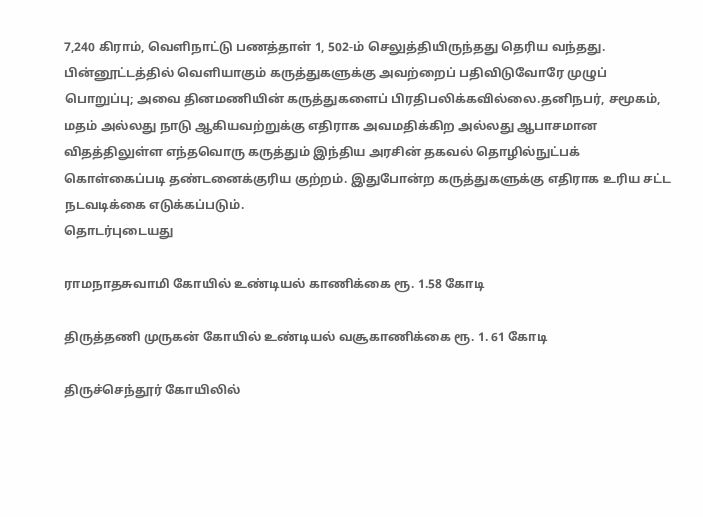7,240 கிராம், வெளிநாட்டு பணத்தாள் 1, 502-ம் செலுத்தியிருந்தது தெரிய வந்தது.
பின்னூட்டத்தில் வெளியாகும் கருத்துகளுக்கு அவற்றைப் பதிவிடுவோரே முழுப் பொறுப்பு; அவை தினமணியின் கருத்துகளைப் பிரதிபலிக்கவில்லை.தனிநபர், சமூகம், மதம் அல்லது நாடு ஆகியவற்றுக்கு எதிராக அவமதிக்கிற அல்லது ஆபாசமான விதத்திலுள்ள எந்தவொரு கருத்தும் இந்திய அரசின் தகவல் தொழில்நுட்பக் கொள்கைப்படி தண்டனைக்குரிய குற்றம். இதுபோன்ற கருத்துகளுக்கு எதிராக உரிய சட்ட நடவடிக்கை எடுக்கப்படும்.
தொடர்புடையது

ராமநாதசுவாமி கோயில் உண்டியல் காணிக்கை ரூ. 1.58 கோடி

திருத்தணி முருகன் கோயில் உண்டியல் வசூகாணிக்கை ரூ. 1. 61 கோடி

திருச்செந்தூர் கோயிலில்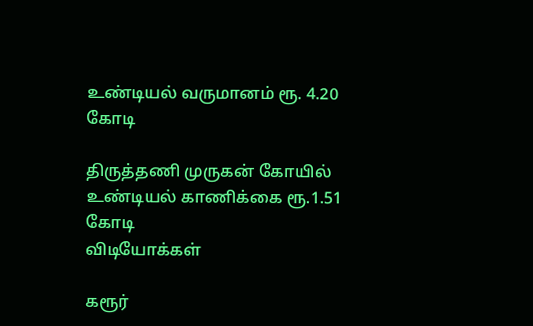உண்டியல் வருமானம் ரூ. 4.20 கோடி

திருத்தணி முருகன் கோயில் உண்டியல் காணிக்கை ரூ.1.51 கோடி
விடியோக்கள்

கரூர்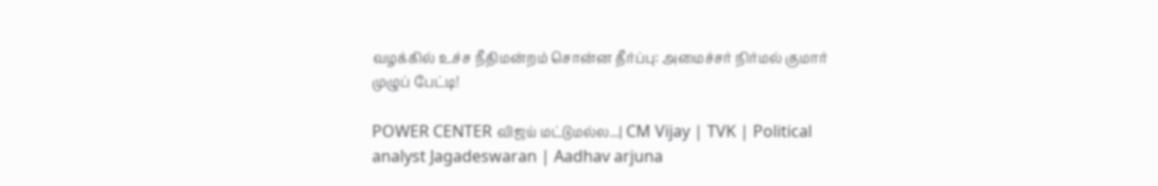வழக்கில் உச்ச நீதிமன்றம் சொன்ன தீர்ப்பு: அமைச்சர் நிர்மல் குமார் முழுப் பேட்டி!

POWER CENTER விஜய் மட்டுமல்ல...| CM Vijay | TVK | Political analyst Jagadeswaran | Aadhav arjuna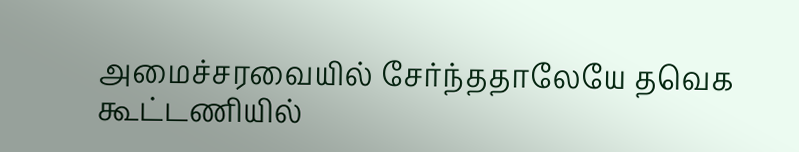அமைச்சரவையில் சேர்ந்ததாலேயே தவெக கூட்டணியில்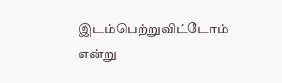இடம்பெற்றுவிட்டோம் என்று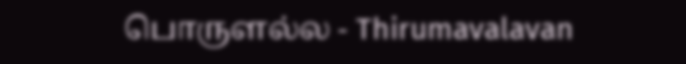பொருளல்ல - Thirumavalavan